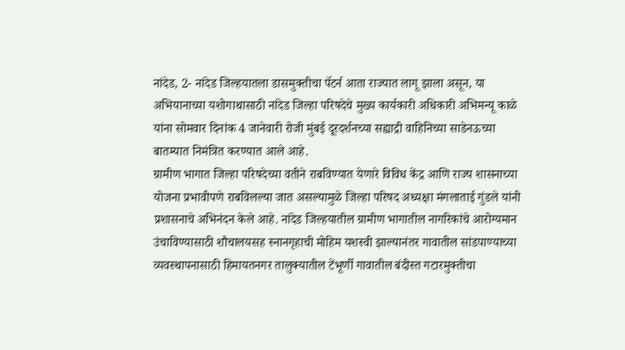नांदेड, 2- नांदेड जिल्हयातला डासमुक्तीचा पॅटर्न आता राज्यात लागू झाला असून, या अभियानाच्या यशोगाथासाठी नांदेड जिल्हा परिषदेचे मुख्य कार्यकारी अधिकारी अभिमन्यू काळे यांना सोमवार दिनांक 4 जानेवारी रोजी मुंबई दूरदर्शनच्या सह्याद्री वाहिनिच्या साडेनऊच्या बातम्यात निमंत्रित करण्यात आले आहे.
ग्रामीण भागात जिल्हा परिषदेच्या वतीने राबविण्यात येणारे विविध केंद्र आणि राज्य शासनाच्या योजना प्रभावीपणे राबविलल्या जात असल्यामुळे जिल्हा परिषद अध्यक्षा मंगलाताई गुंडले यांनी प्रशासनाचे अभिनंदन केले आहे. नांदेड जिल्हयातील ग्रामीण भागातील नागरिकांचे आरोग्यमान उंचाविण्यासाठी शौचालयसह स्नानगृहाची मोहिम यशस्वी झाल्यानंतर गावातील सांडपाण्याच्या व्यवस्थापनासाठी हिमायतनगर तालुक्यातील टेंभूर्णी गावातील बंदीस्त गटारमुक्तीचा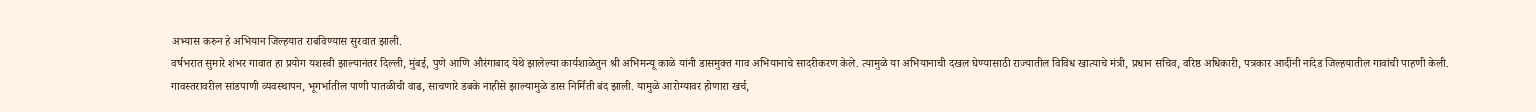अभ्यास करुन हे अभियान जिल्हयात राबविण्यास सुरवात झाली.
वर्षभरात सुमारे शंभर गावात हा प्रयोग यशस्वी झाल्यानंतर दिल्ली, मुंबई, पुणे आणि औरंगाबाद येथे झालेल्या कार्यशाळेतुन श्री अभिमन्यू काळे यांनी डासमुक्त गाव अभियानाचे सादरीकरण केले. त्यामुळे या अभियानाची दखल घेण्यासाठी राज्यातील विविध खात्याचे मंत्री, प्रधान सचिव, वरिष्ठ अधिकारी, पत्रकार आदींनी नांदेड जिल्हयातील गावांची पाहणी केली.
गावस्तरावरील सांडपाणी व्यवस्थापन, भूगर्भातील पाणी पातळीची वाढ, साचणारे डबके नाहीसे झाल्यामुळे डास निर्मिती बंद झाली. यामुळे आरोग्यावर होणारा खर्च,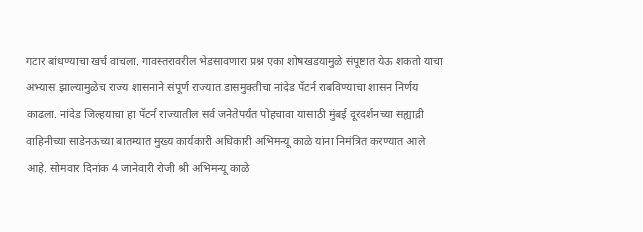गटार बांधण्याचा खर्च वाचला. गावस्तरावरील भेडसावणारा प्रश्न एका शोषखडयामुळे संपूष्टात येऊ शकतो याचा अभ्यास झाल्यामुळेच राज्य शासनाने संपूर्ण राज्यात डासमुक्तीचा नांदेड पॅटर्न राबविण्याचा शासन निर्णय काढला. नांदेड जिल्हयाचा हा पॅटर्न राज्यातील सर्व जनेतेपर्यंत पोहचावा यासाठी मुंबई दूरदर्शनच्या सह्याद्री वाहिनीच्या साडेनऊच्या बातम्यात मुख्य कार्यकारी अधिकारी अभिमन्यू काळे यांना निमंत्रित करण्यात आले आहे. सोमवार दिनांक 4 जानेवारी रोजी श्री अभिमन्यू काळे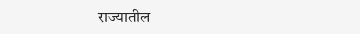राज्यातील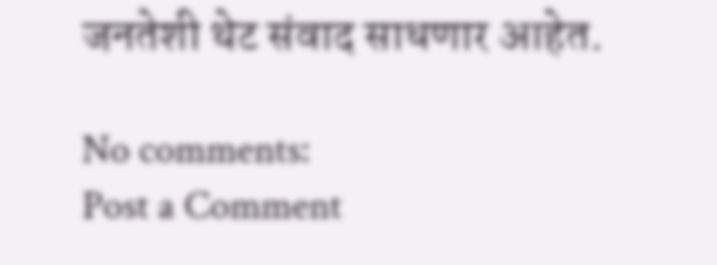जनतेशी थेट संवाद साधणार आहेत.

No comments:
Post a Comment